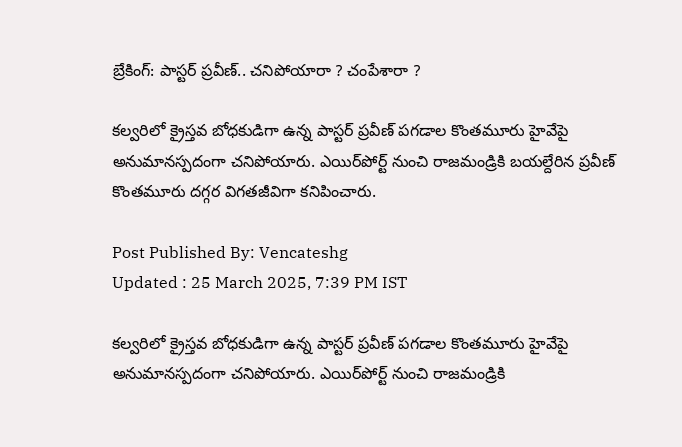బ్రేకింగ్: పాస్టర్‌ ప్రవీణ్.. చనిపోయారా ? చంపేశారా ?

కల్వరిలో క్రైస్తవ బోధకుడిగా ఉన్న పాస్టర్‌ ప్రవీణ్‌ పగడాల కొంతమూరు హైవేపై అనుమానస్పదంగా చనిపోయారు. ఎయిర్‌పోర్ట్‌ నుంచి రాజమండ్రికి బయల్దేరిన ప్రవీణ్‌ కొంతమూరు దగ్గర విగతజీవిగా కనిపించారు.

Post Published By: Vencateshg
Updated : 25 March 2025, 7:39 PM IST

కల్వరిలో క్రైస్తవ బోధకుడిగా ఉన్న పాస్టర్‌ ప్రవీణ్‌ పగడాల కొంతమూరు హైవేపై అనుమానస్పదంగా చనిపోయారు. ఎయిర్‌పోర్ట్‌ నుంచి రాజమండ్రికి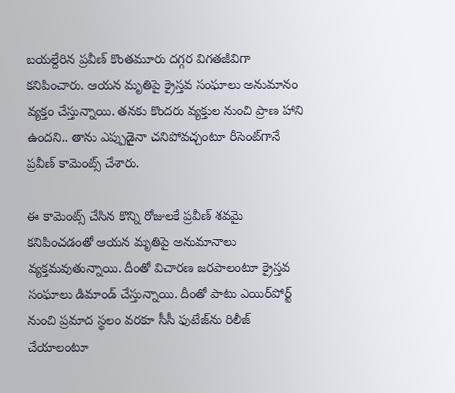బయల్దేరిన ప్రవీణ్‌ కొంతమూరు దగ్గర విగతజీవిగా కనిపించారు. ఆయన మృతిపై క్రైస్తవ సంఘాలు అనుమానం వ్యక్తం చేస్తున్నాయి. తనకు కొందరు వ్యక్తుల నుంచి ప్రాణ హాని ఉందని.. తాను ఎప్పుడైనా చనిపోవచ్చంటూ రీసెంట్‌గానే ప్రవీణ్‌ కామెంట్స్‌ చేశారు.

ఈ కామెంట్స్‌ చేసిన కొన్ని రోజులకే ప్రవీణ్‌ శవమై కనిపించడంతో ఆయన మృతిపై అనుమానాలు వ్యక్తమవుతున్నాయి. దీంతో విచారణ జరపాలంటూ క్రైస్తవ సంఘాలు డిమాండ్‌ చేస్తున్నాయి. దీంతో పాటు ఎయిర్‌పోర్ట్‌ నుంచి ప్రమాద స్థలం వరకూ సీసీ ఫుటేజ్‌ను రిలీజ్‌ చేయాలంటూ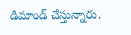డిమాండ్‌ చేస్తున్నారు.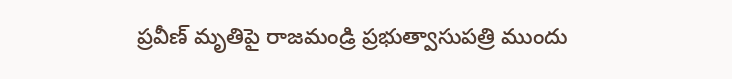ప్రవీణ్‌ మృతిపై రాజమండ్రి ప్రభుత్వాసుపత్రి ముందు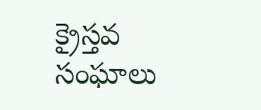క్రైస్తవ సంఘాలు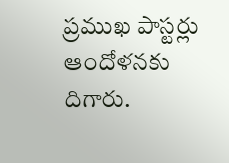ప్రముఖ పాస్టర్లు ఆందోళనకు దిగారు.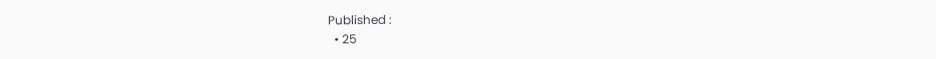Published :
  • 25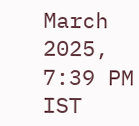March 2025, 7:39 PM IST